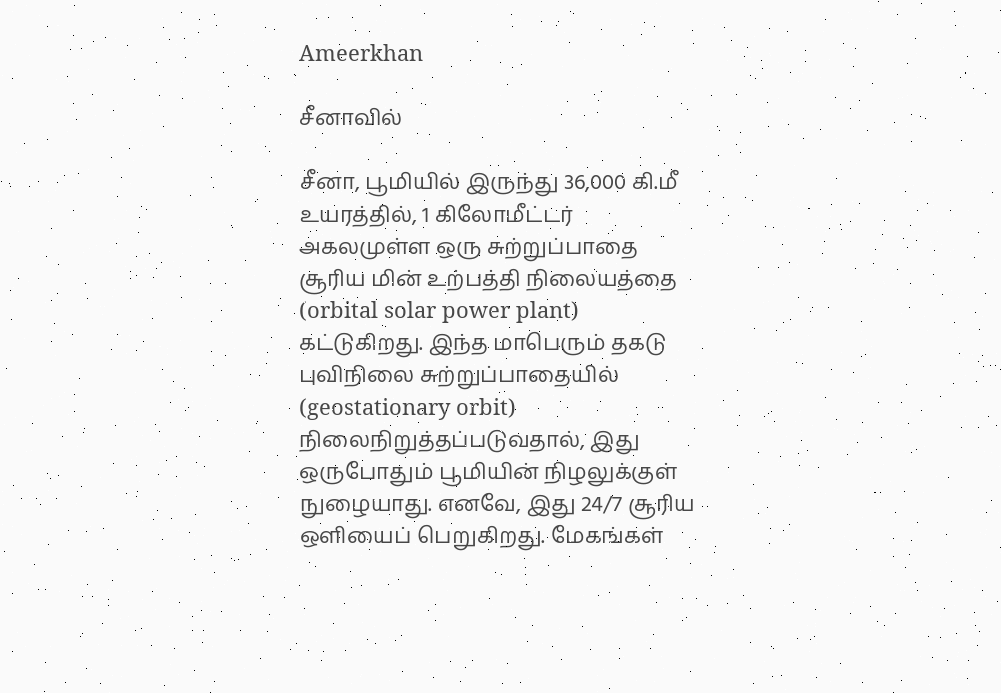Ameerkhan

சீனாவில்

சீனா, பூமியில் இருந்து 36,000 கி.மீ உயரத்தில், 1 கிலோமீட்டர் அகலமுள்ள ஒரு சுற்றுப்பாதை சூரிய மின் உற்பத்தி நிலையத்தை (orbital solar power plant) கட்டுகிறது. இந்த மாபெரும் தகடு புவிநிலை சுற்றுப்பாதையில் (geostationary orbit) நிலைநிறுத்தப்படுவதால், இது ஒருபோதும் பூமியின் நிழலுக்குள் நுழையாது. எனவே, இது 24/7 சூரிய ஒளியைப் பெறுகிறது. மேகங்கள்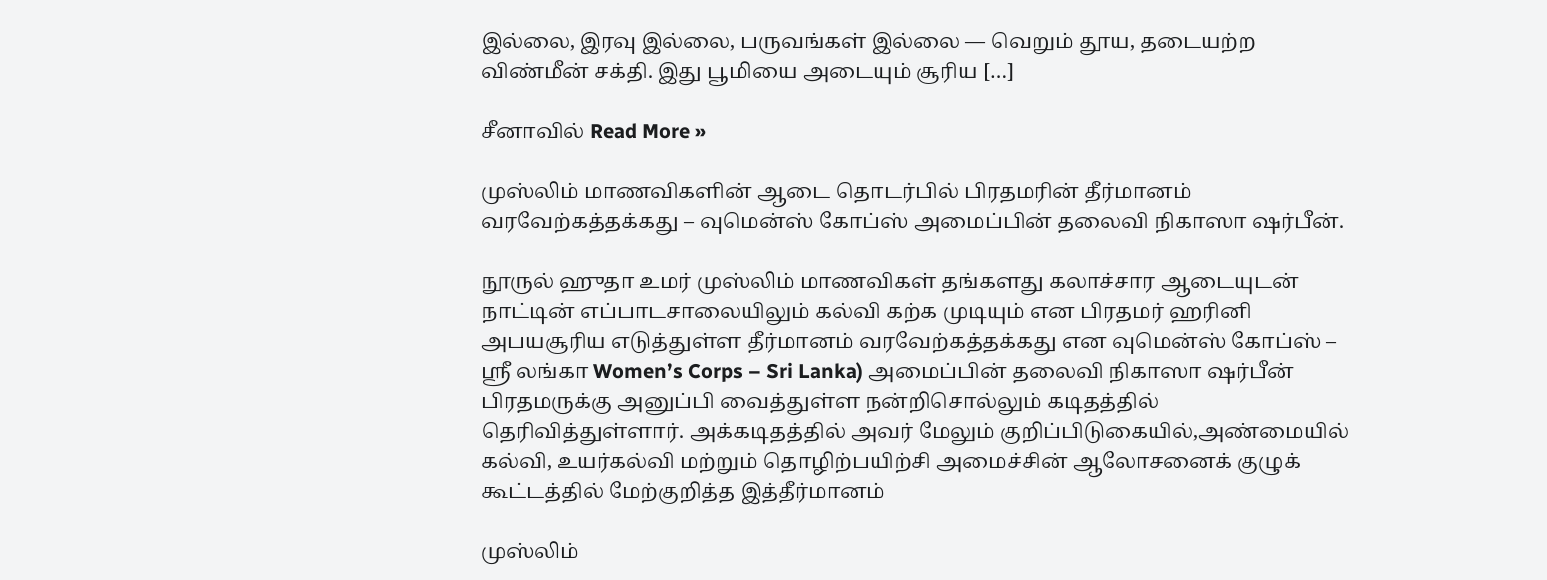இல்லை, இரவு இல்லை, பருவங்கள் இல்லை — வெறும் தூய, தடையற்ற விண்மீன் சக்தி. இது பூமியை அடையும் சூரிய […]

சீனாவில் Read More »

முஸ்லிம் மாணவிகளின் ஆடை தொடர்பில் பிரதமரின் தீர்மானம் வரவேற்கத்தக்கது – வுமென்ஸ் கோப்ஸ் அமைப்பின் தலைவி நிகாஸா ஷர்பீன்.

நூருல் ஹுதா உமர் முஸ்லிம் மாணவிகள் தங்களது கலாச்சார ஆடையுடன் நாட்டின் எப்பாடசாலையிலும் கல்வி கற்க முடியும் என பிரதமர் ஹரினி அபயசூரிய எடுத்துள்ள தீர்மானம் வரவேற்கத்தக்கது என வுமென்ஸ் கோப்ஸ் – ஸ்ரீ லங்கா Women’s Corps – Sri Lanka) அமைப்பின் தலைவி நிகாஸா ஷர்பீன் பிரதமருக்கு அனுப்பி வைத்துள்ள நன்றிசொல்லும் கடிதத்தில் தெரிவித்துள்ளார். அக்கடிதத்தில் அவர் மேலும் குறிப்பிடுகையில்,அண்மையில் கல்வி, உயர்கல்வி மற்றும் தொழிற்பயிற்சி அமைச்சின் ஆலோசனைக் குழுக் கூட்டத்தில் மேற்குறித்த இத்தீர்மானம்

முஸ்லிம்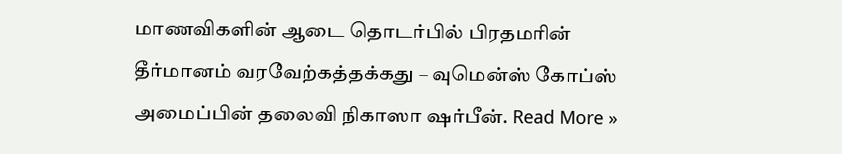மாணவிகளின் ஆடை தொடர்பில் பிரதமரின் தீர்மானம் வரவேற்கத்தக்கது – வுமென்ஸ் கோப்ஸ் அமைப்பின் தலைவி நிகாஸா ஷர்பீன். Read More »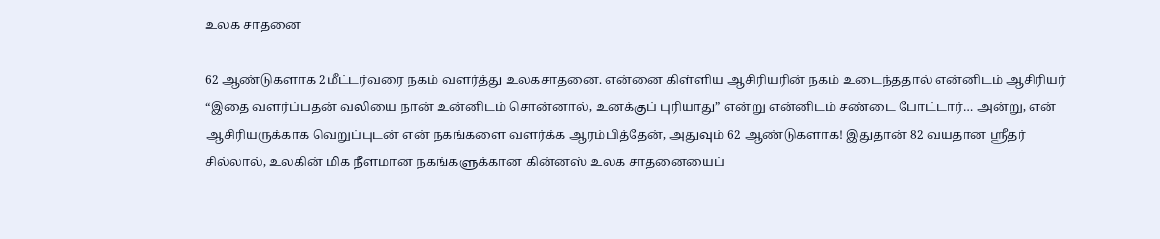உலக சாதனை

62 ஆண்டுகளாக 2மீட்டர்வரை நகம் வளர்த்து உலகசாதனை. என்னை கிள்ளிய ஆசிரியரின் நகம் உடைந்ததால் என்னிடம் ஆசிரியர் “இதை வளர்ப்பதன் வலியை நான் உன்னிடம் சொன்னால், உனக்குப் புரியாது” என்று என்னிடம் சண்டை போட்டார்… அன்று, என் ஆசிரியருக்காக வெறுப்புடன் என் நகங்களை வளர்க்க ஆரம்பித்தேன், அதுவும் 62 ஆண்டுகளாக! இதுதான் 82 வயதான ஸ்ரீதர் சில்லால், உலகின் மிக நீளமான நகங்களுக்கான கின்னஸ் உலக சாதனையைப்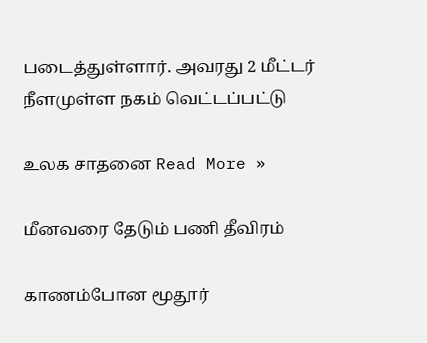படைத்துள்ளார். அவரது 2 மீட்டர் நீளமுள்ள நகம் வெட்டப்பட்டு

உலக சாதனை Read More »

மீனவரை தேடும் பணி தீவிரம்

காணம்போன மூதூர்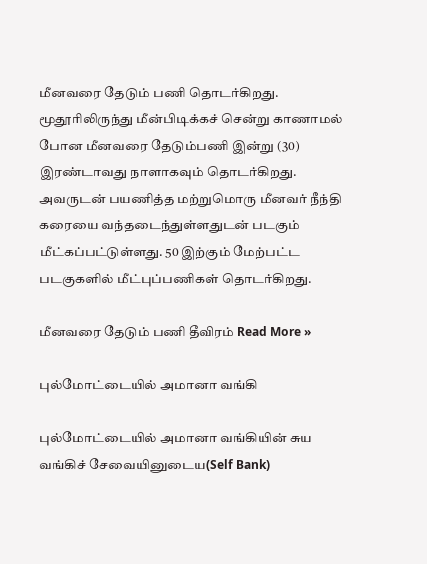மீனவரை தேடும் பணி தொடர்கிறது. மூதூரிலிருந்து மீன்பிடிக்கச் சென்று காணாமல் போன மீனவரை தேடும்பணி இன்று (30) இரண்டாவது நாளாகவும் தொடர்கிறது. அவருடன் பயணித்த மற்றுமொரு மீனவர் நீந்தி கரையை வந்தடைந்துள்ளதுடன் படகும் மீட்கப்பட்டுள்ளது. 50 இற்கும் மேற்பட்ட படகுகளில் மீட்புப்பணிகள் தொடர்கிறது.

மீனவரை தேடும் பணி தீவிரம் Read More »

புல்மோட்டையில் அமானா வங்கி

புல்மோட்டையில் அமானா வங்கியின் சுய வங்கிச் சேவையினுடைய(Self Bank)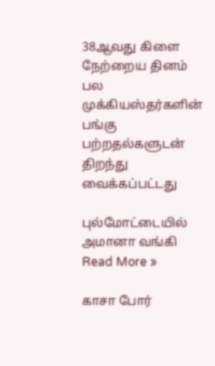38ஆவது கிளை நேற்றைய தினம் பல முக்கியஸ்தர்களின் பங்கு பற்றதல்களுடன் திறந்து வைக்கப்பட்டது

புல்மோட்டையில் அமானா வங்கி Read More »

காசா போர்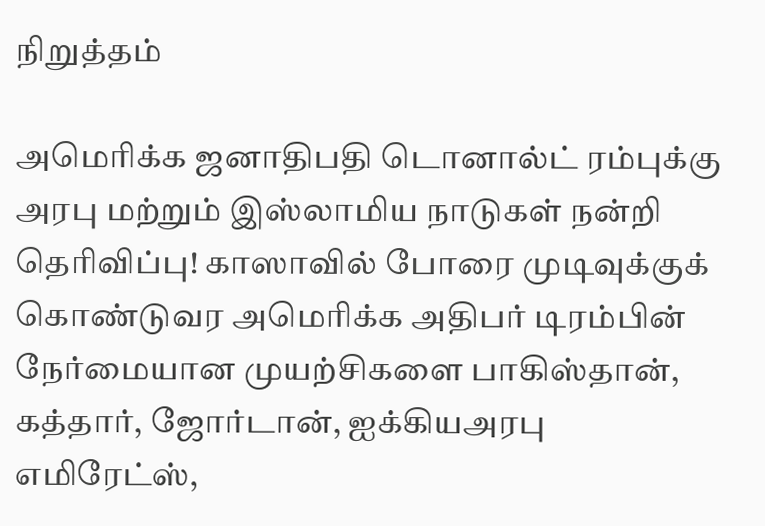நிறுத்தம்

அமெரிக்க ஜனாதிபதி டொனால்ட் ரம்புக்கு அரபு மற்றும் இஸ்லாமிய நாடுகள் நன்றி தெரிவிப்பு! காஸாவில் போரை முடிவுக்குக் கொண்டுவர அமெரிக்க அதிபர் டிரம்பின் நேர்மையான முயற்சிகளை பாகிஸ்தான், கத்தார், ஜோர்டான், ஐக்கியஅரபு எமிரேட்ஸ்,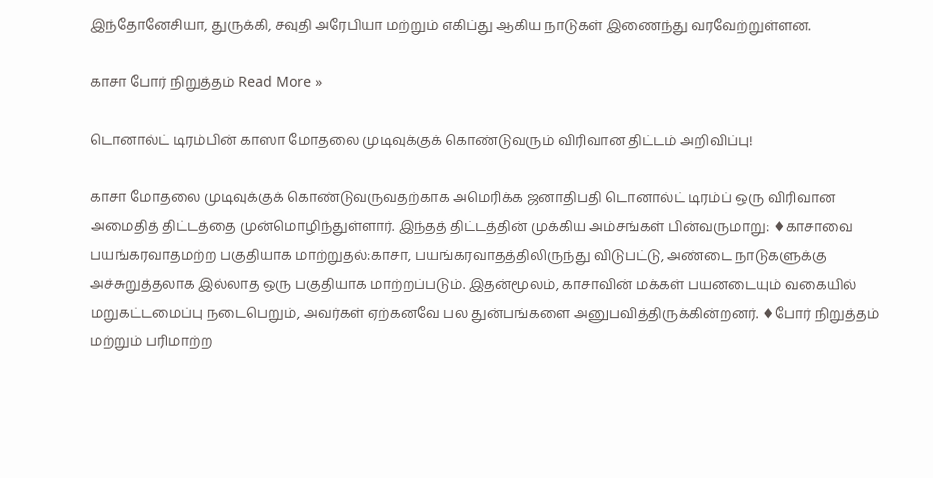இந்தோனேசியா, துருக்கி, சவுதி அரேபியா மற்றும் எகிப்து ஆகிய நாடுகள் இணைந்து வரவேற்றுள்ளன.

காசா போர் நிறுத்தம் Read More »

டொனால்ட் டிரம்பின் காஸா மோதலை முடிவுக்குக் கொண்டுவரும் விரிவான திட்டம் அறிவிப்பு!

காசா மோதலை முடிவுக்குக் கொண்டுவருவதற்காக அமெரிக்க ஜனாதிபதி டொனால்ட் டிரம்ப் ஒரு விரிவான அமைதித் திட்டத்தை முன்மொழிந்துள்ளார். இந்தத் திட்டத்தின் முக்கிய அம்சங்கள் பின்வருமாறு: ♦காசாவை பயங்கரவாதமற்ற பகுதியாக மாற்றுதல்:காசா, பயங்கரவாதத்திலிருந்து விடுபட்டு, அண்டை நாடுகளுக்கு அச்சுறுத்தலாக இல்லாத ஒரு பகுதியாக மாற்றப்படும். இதன்மூலம், காசாவின் மக்கள் பயனடையும் வகையில் மறுகட்டமைப்பு நடைபெறும், அவர்கள் ஏற்கனவே பல துன்பங்களை அனுபவித்திருக்கின்றனர். ♦போர் நிறுத்தம் மற்றும் பரிமாற்ற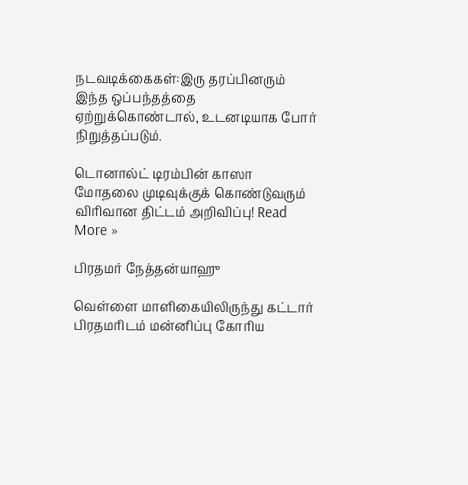நடவடிக்கைகள்:இரு தரப்பினரும் இந்த ஒப்பந்தத்தை ஏற்றுக்கொண்டால், உடனடியாக போர் நிறுத்தப்படும்.

டொனால்ட் டிரம்பின் காஸா மோதலை முடிவுக்குக் கொண்டுவரும் விரிவான திட்டம் அறிவிப்பு! Read More »

பிரதமர் நேத்தன்யாஹு

வெள்ளை மாளிகையிலிருந்து கட்டார் பிரதமரிடம் மன்னிப்பு கோரிய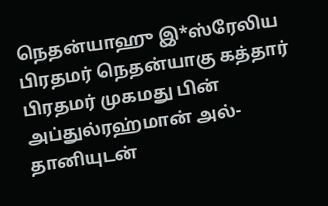நெதன்யாஹு இ*ஸ்ரேலிய பிரதமர் நெதன்யாகு கத்தார் பிரதமர் முகமது பின் அப்துல்ரஹ்மான் அல்-தானியுடன்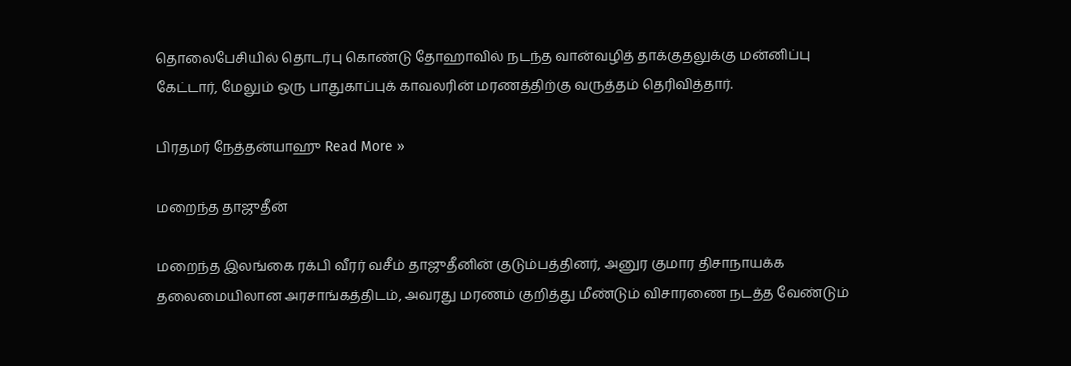தொலைபேசியில் தொடர்பு கொண்டு தோஹாவில் நடந்த வான்வழித் தாக்குதலுக்கு மன்னிப்பு கேட்டார், மேலும் ஒரு பாதுகாப்புக் காவலரின் மரணத்திற்கு வருத்தம் தெரிவித்தார்.

பிரதமர் நேத்தன்யாஹு Read More »

மறைந்த தாஜுதீன்

மறைந்த இலங்கை ரக்பி வீரர் வசீம் தாஜுதீனின் குடும்பத்தினர், அனுர குமார திசாநாயக்க தலைமையிலான அரசாங்கத்திடம், அவரது மரணம் குறித்து மீண்டும் விசாரணை நடத்த வேண்டும்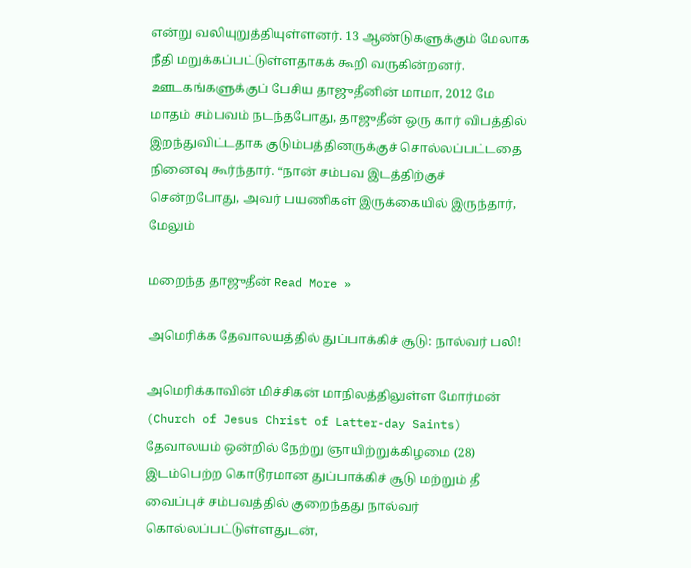என்று வலியுறுத்தியுள்ளனர். 13 ஆண்டுகளுக்கும் மேலாக நீதி மறுக்கப்பட்டுள்ளதாகக் கூறி வருகின்றனர். ஊடகங்களுக்குப் பேசிய தாஜுதீனின் மாமா, 2012 மே மாதம் சம்பவம் நடந்தபோது, தாஜுதீன் ஒரு கார் விபத்தில் இறந்துவிட்டதாக குடும்பத்தினருக்குச் சொல்லப்பட்டதை நினைவு கூர்ந்தார். “நான் சம்பவ இடத்திற்குச் சென்றபோது, அவர் பயணிகள் இருக்கையில் இருந்தார், மேலும்

மறைந்த தாஜுதீன் Read More »

அமெரிக்க தேவாலயத்தில் துப்பாக்கிச் சூடு: நால்வர் பலி!

அமெரிக்காவின் மிச்சிகன் மாநிலத்திலுள்ள மோர்மன் (Church of Jesus Christ of Latter-day Saints) தேவாலயம் ஒன்றில் நேற்று ஞாயிற்றுக்கிழமை (28) இடம்பெற்ற கொடூரமான துப்பாக்கிச் சூடு மற்றும் தீ வைப்புச் சம்பவத்தில் குறைந்தது நால்வர் கொல்லப்பட்டுள்ளதுடன்,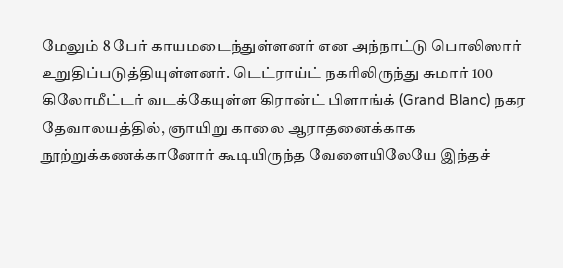மேலும் 8 பேர் காயமடைந்துள்ளனர் என அந்நாட்டு பொலிஸார் உறுதிப்படுத்தியுள்ளனர். டெட்ராய்ட் நகரிலிருந்து சுமார் 100 கிலோமீட்டர் வடக்கேயுள்ள கிரான்ட் பிளாங்க் (Grand Blanc) நகர தேவாலயத்தில், ஞாயிறு காலை ஆராதனைக்காக நூற்றுக்கணக்கானோர் கூடியிருந்த வேளையிலேயே இந்தச்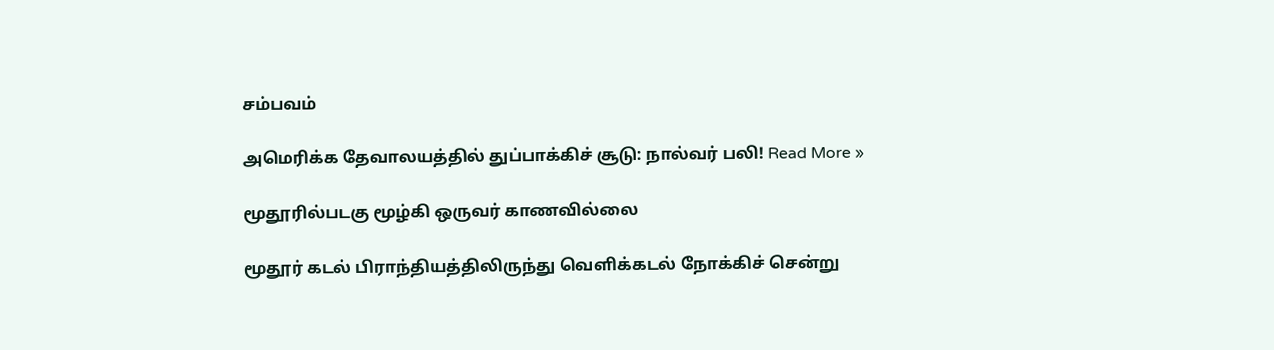சம்பவம்

அமெரிக்க தேவாலயத்தில் துப்பாக்கிச் சூடு: நால்வர் பலி! Read More »

மூதூரில்படகு மூழ்கி ஒருவர் காணவில்லை

மூதூர் கடல் பிராந்தியத்திலிருந்து வெளிக்கடல் நோக்கிச் சென்று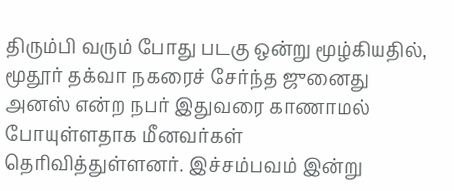திரும்பி வரும் போது படகு ஒன்று மூழ்கியதில், மூதூர் தக்வா நகரைச் சேர்ந்த ஜுனைது அனஸ் என்ற நபர் இதுவரை காணாமல் போயுள்ளதாக மீனவர்கள் தெரிவித்துள்ளனர். இச்சம்பவம் இன்று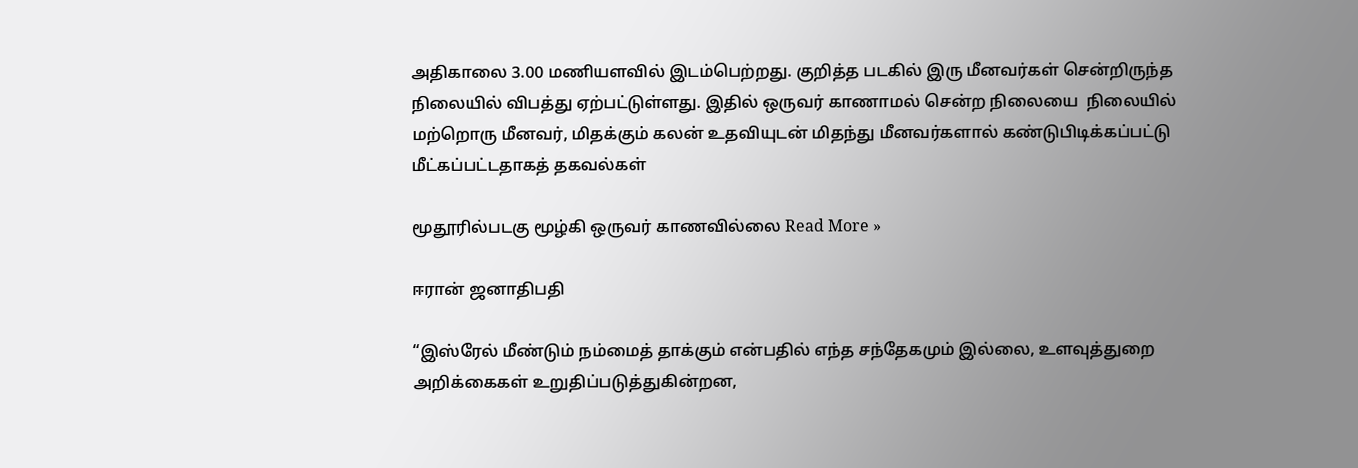அதிகாலை 3.00 மணியளவில் இடம்பெற்றது. குறித்த படகில் இரு மீனவர்கள் சென்றிருந்த நிலையில் விபத்து ஏற்பட்டுள்ளது. இதில் ஒருவர் காணாமல் சென்ற நிலையை  நிலையில்  மற்றொரு மீனவர், மிதக்கும் கலன் உதவியுடன் மிதந்து மீனவர்களால் கண்டுபிடிக்கப்பட்டு மீட்கப்பட்டதாகத் தகவல்கள்

மூதூரில்படகு மூழ்கி ஒருவர் காணவில்லை Read More »

ஈரான் ஜனாதிபதி

“இஸ்ரேல் மீண்டும் நம்மைத் தாக்கும் என்பதில் எந்த சந்தேகமும் இல்லை, உளவுத்துறை அறிக்கைகள் உறுதிப்படுத்துகின்றன,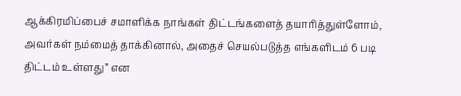ஆக்கிரமிப்பைச் சமாளிக்க நாங்கள் திட்டங்களைத் தயாரித்துள்ளோம், அவர்கள் நம்மைத் தாக்கினால், அதைச் செயல்படுத்த எங்களிடம் 6 படி திட்டம் உள்ளது” என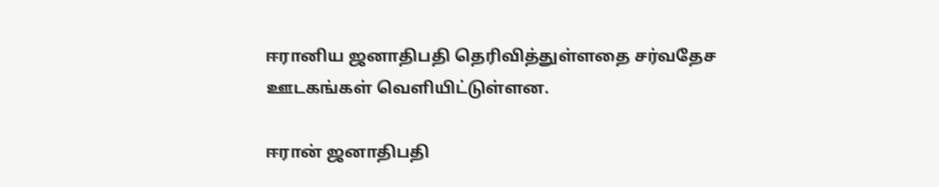ஈரானிய ஜனாதிபதி தெரிவித்துள்ளதை சர்வதேச ஊடகங்கள் வெளியிட்டுள்ளன.

ஈரான் ஜனாதிபதி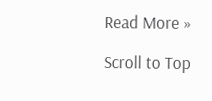Read More »

Scroll to Top